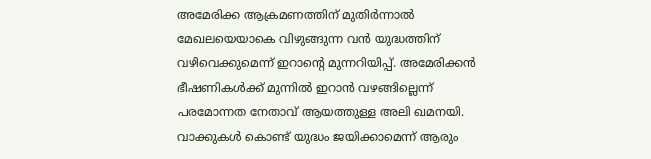അമേരിക്ക ആക്രമണത്തിന് മുതിർന്നാൽ മേഖലയെയാകെ വിഴുങ്ങുന്ന വൻ യുദ്ധത്തിന് വഴിവെക്കുമെന്ന് ഇറാന്റെ മുന്നറിയിപ്പ്. അമേരിക്കൻ ഭീഷണികൾക്ക് മുന്നിൽ ഇറാൻ വഴങ്ങില്ലെന്ന് പരമോന്നത നേതാവ് ആയത്തുള്ള അലി ഖമനയി. വാക്കുകൾ കൊണ്ട് യുദ്ധം ജയിക്കാമെന്ന് ആരും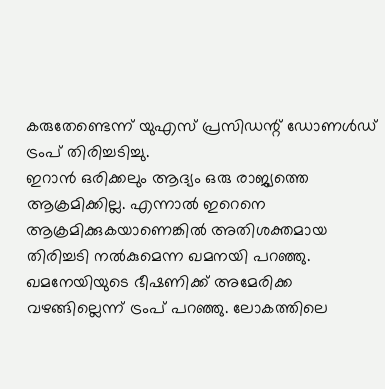കരുതേണ്ടെന്ന് യുഎസ് പ്രസിഡന്റ് ഡോണൾഡ് ട്രംപ് തിരിച്ചടിച്ചു.
ഇറാൻ ഒരിക്കലും ആദ്യം ഒരു രാജ്യത്തെ ആക്രമിക്കില്ല. എന്നാൽ ഇറെനെ ആക്രമിക്കുകയാണെങ്കിൽ അതിശക്തമായ തിരിച്ചടി നൽകുമെന്ന ഖമനയി പറഞ്ഞു. ഖമനേയിയുടെ ഭീഷണിക്ക് അമേരിക്ക വഴങ്ങില്ലെന്ന് ട്രംപ് പറഞ്ഞു. ലോകത്തിലെ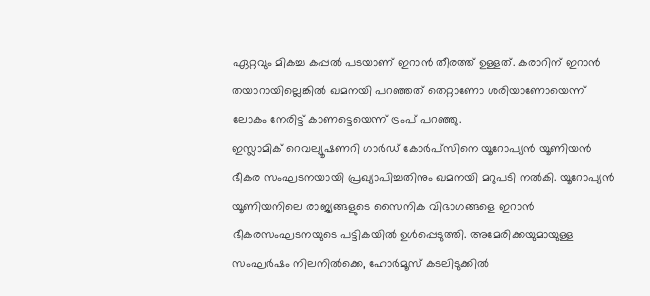ഏറ്റവും മികച്ച കപ്പൽ പടയാണ് ഇറാൻ തീരത്ത് ഉള്ളത്. കരാറിന് ഇറാൻ തയാറായില്ലെങ്കിൽ ഖമനയി പറഞ്ഞത് തെറ്റാണോ ശരിയാണോയെന്ന് ലോകം നേരിട്ട് കാണട്ടെയെന്ന് ട്രംപ് പറഞ്ഞു.
ഇസ്ലാമിക് റെവല്യൂഷണറി ഗാർഡ് കോർപ്സിനെ യൂറോപ്യൻ യൂണിയൻ ഭീകര സംഘടനയായി പ്രഖ്യാപിച്ചതിനും ഖമനയി മറുപടി നൽകി. യൂറോപ്യൻ യൂണിയനിലെ രാജ്യങ്ങളുടെ സൈനിക വിഭാഗങ്ങളെ ഇറാൻ ഭീകരസംഘടനയുടെ പട്ടികയിൽ ഉൾപ്പെടുത്തി. അമേരിക്കയുമായുള്ള സംഘർഷം നിലനിൽക്കെ, ഹോർമൂസ് കടലിടുക്കിൽ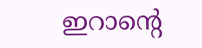ഇറാന്റെ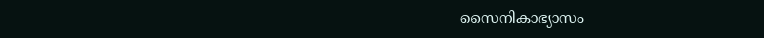സൈനികാഭ്യാസം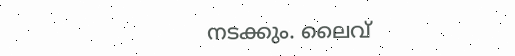നടക്കും. ലൈവ്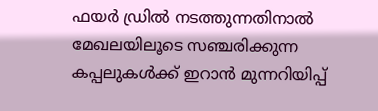ഫയർ ഡ്രിൽ നടത്തുന്നതിനാൽ മേഖലയിലൂടെ സഞ്ചരിക്കുന്ന കപ്പലുകൾക്ക് ഇറാൻ മുന്നറിയിപ്പ്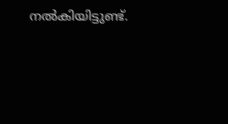നൽകിയിട്ടുണ്ട്.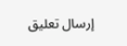إرسال تعليق